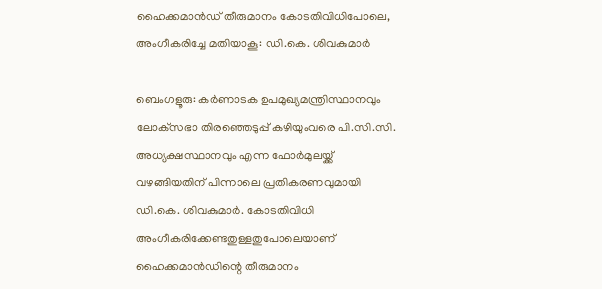ഹൈക്കമാൻഡ് തീരുമാനം കോടതിവിധിപോലെ, അംഗീകരിച്ചേ മതിയാകൂ: ഡി.കെ. ശിവകുമാർ

ബെംഗളൂരു: കര്‍ണാടക ഉപമുഖ്യമന്ത്രിസ്ഥാനവും ലോക്‌സഭാ തിരഞ്ഞെടുപ്പ് കഴിയുംവരെ പി.സി.സി. അധ്യക്ഷസ്ഥാനവും എന്ന ഫോര്‍മുലയ്ക്ക് വഴങ്ങിയതിന് പിന്നാലെ പ്രതികരണവുമായി ഡി.കെ. ശിവകുമാര്‍. കോടതിവിധി അംഗീകരിക്കേണ്ടതുള്ളതുപോലെയാണ് ഹൈക്കമാന്‍ഡിന്റെ തീരുമാനം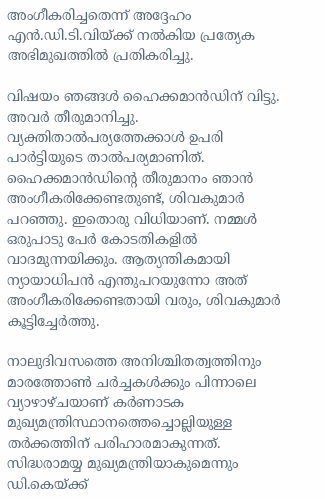അംഗീകരിച്ചതെന്ന് അദ്ദേഹം എന്‍.ഡി.ടി.വിയ്ക്ക് നല്‍കിയ പ്രത്യേക അഭിമുഖത്തില്‍ പ്രതികരിച്ചു.

വിഷയം ഞങ്ങള്‍ ഹൈക്കമാന്‍ഡിന് വിട്ടു. അവര്‍ തീരുമാനിച്ചു. വ്യക്തിതാല്‍പര്യത്തേക്കാള്‍ ഉപരി പാര്‍ട്ടിയുടെ താല്‍പര്യമാണിത്. ഹൈക്കമാന്‍ഡിന്റെ തീരുമാനം ഞാന്‍ അംഗീകരിക്കേണ്ടതുണ്ട്, ശിവകുമാര്‍ പറഞ്ഞു. ഇതൊരു വിധിയാണ്. നമ്മള്‍ ഒരുപാടു പേര്‍ കോടതികളില്‍ വാദമുന്നയിക്കും. ആത്യന്തികമായി ന്യായാധിപന്‍ എന്തുപറയുന്നോ അത് അംഗീകരിക്കേണ്ടതായി വരും, ശിവകുമാര്‍ കൂട്ടിച്ചേര്‍ത്തു.

നാലുദിവസത്തെ അനിശ്ചിതത്വത്തിനും മാരത്തോണ്‍ ചര്‍ച്ചകള്‍ക്കും പിന്നാലെ വ്യാഴാഴ്ചയാണ് കര്‍ണാടക മുഖ്യമന്ത്രിസ്ഥാനത്തെച്ചൊല്ലിയുള്ള തര്‍ക്കത്തിന് പരിഹാരമാകുന്നത്. സിദ്ധരാമയ്യ മുഖ്യമന്ത്രിയാകുമെന്നും ഡി.കെയ്ക്ക്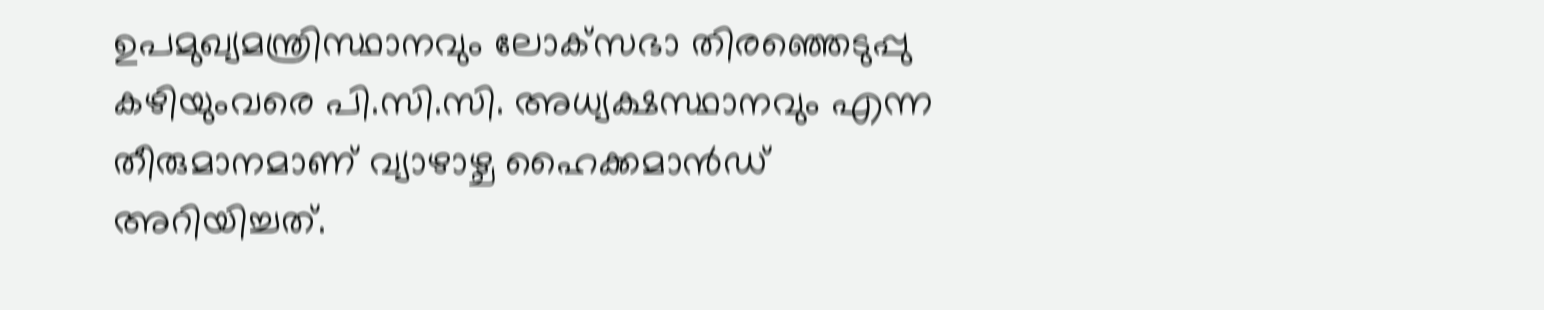ഉപമുഖ്യമന്ത്രിസ്ഥാനവും ലോക്‌സഭാ തിരഞ്ഞെടുപ്പു കഴിയുംവരെ പി.സി.സി. അധ്യക്ഷസ്ഥാനവും എന്ന തീരുമാനമാണ് വ്യാഴാഴ്ച ഹൈക്കമാന്‍ഡ് അറിയിച്ചത്.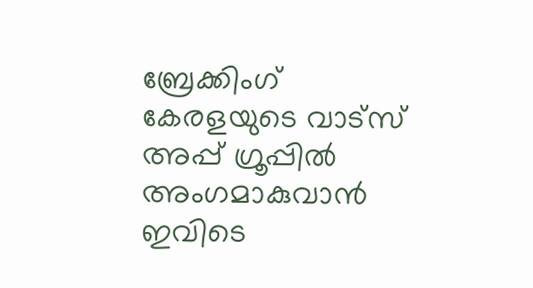ബ്രേക്കിംഗ് കേരളയുടെ വാട്സ് അപ്പ് ഗ്രൂപ്പിൽ അംഗമാകുവാൻ ഇവിടെ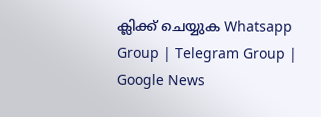ക്ലിക്ക് ചെയ്യുക Whatsapp Group | Telegram Group | Google News